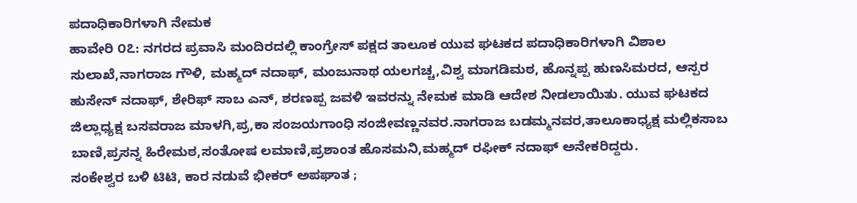ಪದಾಧಿಕಾರಿಗಳಾಗಿ ನೇಮಕ
ಹಾವೇರಿ ೦೭: ನಗರದ ಪ್ರವಾಸಿ ಮಂದಿರದಲ್ಲಿ ಕಾಂಗ್ರೇಸ್ ಪಕ್ಷದ ತಾಲೂಕ ಯುವ ಘಟಕದ ಪದಾಧಿಕಾರಿಗಳಾಗಿ ವಿಶಾಲ ಸುಲಾಖೆ,ನಾಗರಾಜ ಗೌಳಿ, ಮಹ್ಮದ್ ನದಾಫ್, ಮಂಜುನಾಥ ಯಲಗಚ್ಚ,ವಿಶ್ವ ಮಾಗಡಿಮಠ, ಹೊನ್ನಪ್ಪ ಹುಣಸಿಮರದ, ಆಸ್ಪರ ಹುಸೇನ್ ನದಾಫ್, ಶೇರಿಫ್ ಸಾಬ ಎನ್, ಶರಣಪ್ಪ ಜವಳಿ ಇವರನ್ನು ನೇಮಕ ಮಾಡಿ ಆದೇಶ ನೀಡಲಾಯಿತು. ಯುವ ಘಟಕದ ಜಿಲ್ಲಾಧ್ಯಕ್ಷ ಬಸವರಾಜ ಮಾಳಗಿ,ಪ್ರ,ಕಾ ಸಂಜಯಗಾಂಧಿ ಸಂಜೀವಣ್ಣನವರ.ನಾಗರಾಜ ಬಡಮ್ಮನವರ,ತಾಲೂಕಾಧ್ಯಕ್ಷ ಮಲ್ಲಿಕಸಾಬ ಬಾಣಿ,ಪ್ರಸನ್ನ ಹಿರೇಮಠ,ಸಂತೋಷ ಲಮಾಣಿ,ಪ್ರಶಾಂತ ಹೊಸಮನಿ,ಮಹ್ಮದ್ ರಫೀಕ್ ನದಾಫ್ ಅನೇಕರಿದ್ದರು.
ಸಂಕೇಶ್ವರ ಬಳಿ ಟಿಟಿ, ಕಾರ ನಡುವೆ ಭೀಕರ್ ಅಪಘಾತ ;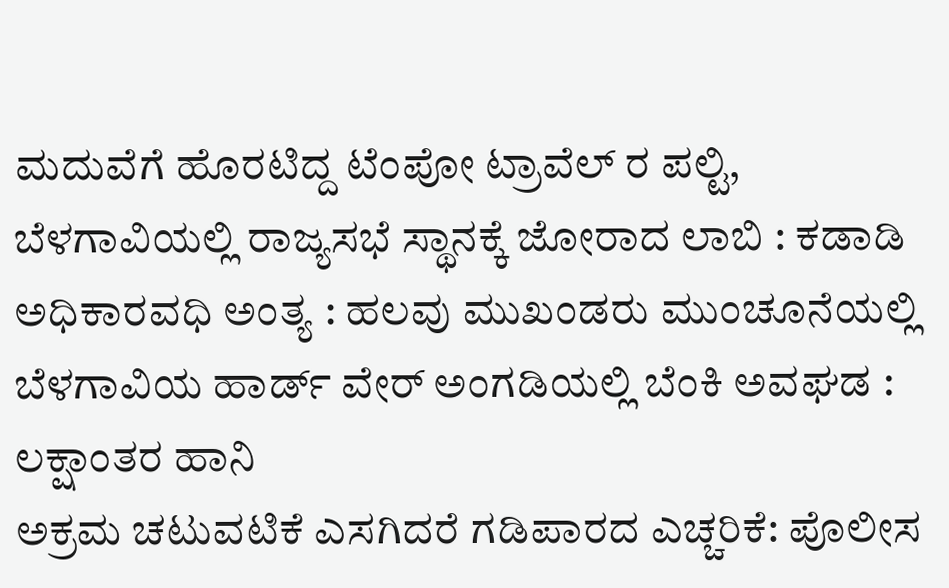ಮದುವೆಗೆ ಹೊರಟಿದ್ದ ಟೆಂಪೋ ಟ್ರಾವೆಲ್ ರ ಪಲ್ಟಿ,
ಬೆಳಗಾವಿಯಲ್ಲಿ ರಾಜ್ಯಸಭೆ ಸ್ಥಾನಕ್ಕೆ ಜೋರಾದ ಲಾಬಿ : ಕಡಾಡಿ ಅಧಿಕಾರವಧಿ ಅಂತ್ಯ : ಹಲವು ಮುಖಂಡರು ಮುಂಚೂನೆಯಲ್ಲಿ
ಬೆಳಗಾವಿಯ ಹಾರ್ಡ್ ವೇರ್ ಅಂಗಡಿಯಲ್ಲಿ ಬೆಂಕಿ ಅವಘಡ : ಲಕ್ಷಾಂತರ ಹಾನಿ
ಅಕ್ರಮ ಚಟುವಟಿಕೆ ಎಸಗಿದರೆ ಗಡಿಪಾರದ ಎಚ್ಚರಿಕೆ: ಪೊಲೀಸ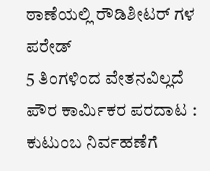ಠಾಣೆಯಲ್ಲಿ ರೌಡಿಶೀಟರ್ ಗಳ ಪರೇಡ್
5 ತಿಂಗಳಿಂದ ವೇತನವಿಲ್ಲದೆ ಪೌರ ಕಾರ್ಮಿಕರ ಪರದಾಟ : ಕುಟುಂಬ ನಿರ್ವಹಣೆಗೆ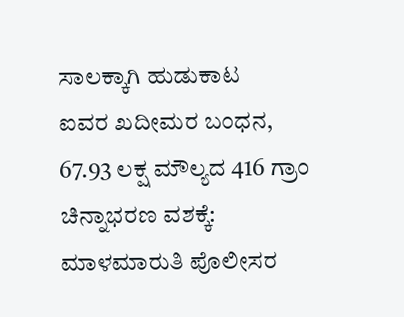ಸಾಲಕ್ಕಾಗಿ ಹುಡುಕಾಟ
ಐವರ ಖದೀಮರ ಬಂಧನ, 67.93 ಲಕ್ಷ ಮೌಲ್ಯದ 416 ಗ್ರಾಂ ಚಿನ್ನಾಭರಣ ವಶಕ್ಕೆ: ಮಾಳಮಾರುತಿ ಪೊಲೀಸರ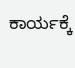ಕಾರ್ಯಕ್ಕೆ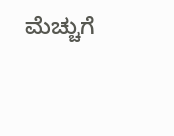ಮೆಚ್ಚುಗೆ